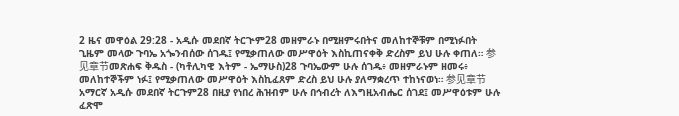2 ዜና መዋዕል 29:28 - አዲሱ መደበኛ ትርጒም28 መዘምራኑ በሚዘምሩበትና መለከተኞቹም በሚነፉበት ጊዜም መላው ጉባኤ አጐንብሰው ሰገዱ፤ የሚቃጠለው መሥዋዕት እስኪጠናቀቅ ድረስም ይህ ሁሉ ቀጠለ። 参见章节መጽሐፍ ቅዱስ - (ካቶሊካዊ እትም - ኤማሁስ)28 ጉባኤውም ሁሉ ሰገዱ፥ መዘምራኑም ዘመሩ፥ መለከተኞችም ነፉ፤ የሚቃጠለው መሥዋዕት እስኪፈጸም ድረስ ይህ ሁሉ ያለማቋረጥ ተከነናወነ። 参见章节አማርኛ አዲሱ መደበኛ ትርጉም28 በዚያ የነበረ ሕዝብም ሁሉ በኅብረት ለእግዚአብሔር ሰገደ፤ መሥዋዕቱም ሁሉ ፈጽሞ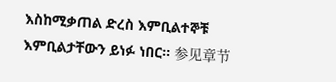እስከሚቃጠል ድረስ እምቢልተኞቹ እምቢልታቸውን ይነፉ ነበር። 参见章节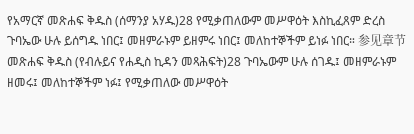የአማርኛ መጽሐፍ ቅዱስ (ሰማንያ አሃዱ)28 የሚቃጠለውም መሥዋዕት እስኪፈጸም ድረስ ጉባኤው ሁሉ ይሰግዱ ነበር፤ መዘምራኑም ይዘምሩ ነበር፤ መለከተኞችም ይነፉ ነበር። 参见章节መጽሐፍ ቅዱስ (የብሉይና የሐዲስ ኪዳን መጻሕፍት)28 ጉባኤውም ሁሉ ሰገዱ፤ መዘምራኑም ዘመሩ፤ መለከተኞችም ነፉ፤ የሚቃጠለው መሥዋዕት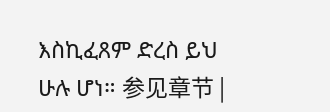እስኪፈጸም ድረስ ይህ ሁሉ ሆነ። 参见章节 |